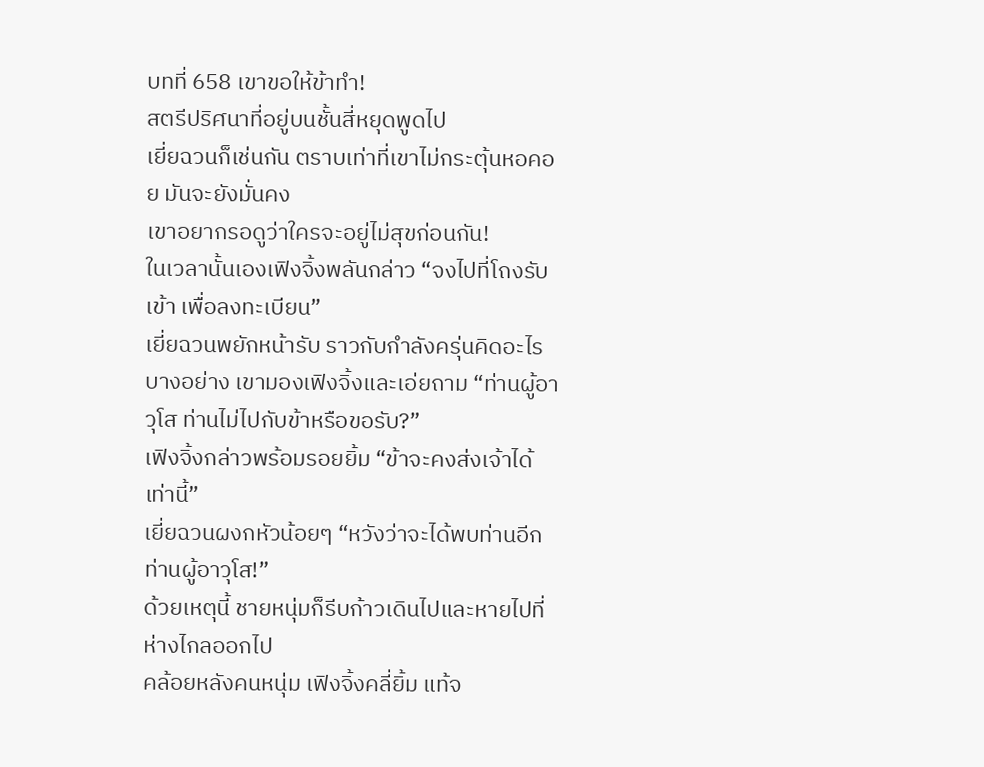บทที่ 658 เขาขอให้ข้าทำ!
สตรีปริศนาที่อยู่บนชั้นสี่หยุดพูดไป
เยี่ยฉวนก็เช่นกัน ตราบเท่าที่เขาไม่กระตุ้นหอคอย มันจะยังมั่นคง
เขาอยากรอดูว่าใครจะอยู่ไม่สุขก่อนกัน!
ในเวลานั้นเองเฟิงจิ้งพลันกล่าว “จงไปที่โถงรับเข้า เพื่อลงทะเบียน”
เยี่ยฉวนพยักหน้ารับ ราวกับกำลังครุ่นคิดอะไรบางอย่าง เขามองเฟิงจิ้งและเอ่ยถาม “ท่านผู้อาวุโส ท่านไม่ไปกับข้าหรือขอรับ?”
เฟิงจิ้งกล่าวพร้อมรอยยิ้ม “ข้าจะคงส่งเจ้าได้เท่านี้”
เยี่ยฉวนผงกหัวน้อยๆ “หวังว่าจะได้พบท่านอีก ท่านผู้อาวุโส!”
ด้วยเหตุนี้ ชายหนุ่มก็รีบก้าวเดินไปและหายไปที่ห่างไกลออกไป
คล้อยหลังคนหนุ่ม เฟิงจิ้งคลี่ยิ้ม แท้จ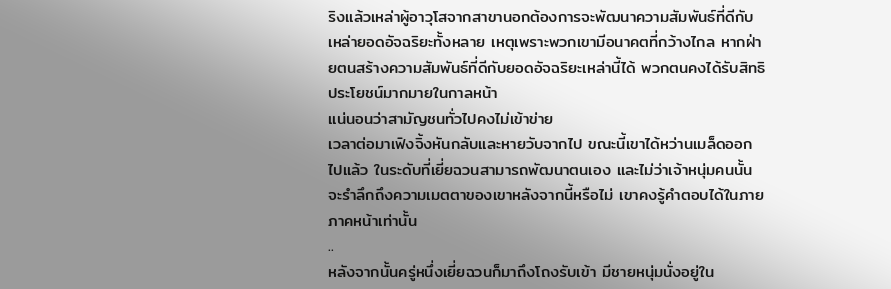ริงแล้วเหล่าผู้อาวุโสจากสาขานอกต้องการจะพัฒนาความสัมพันธ์ที่ดีกับเหล่ายอดอัจฉริยะทั้งหลาย เหตุเพราะพวกเขามีอนาคตที่กว้างไกล หากฝ่ายตนสร้างความสัมพันธ์ที่ดีกับยอดอัจฉริยะเหล่านี้ได้ พวกตนคงได้รับสิทธิประโยชน์มากมายในกาลหน้า
แน่นอนว่าสามัญชนทั่วไปคงไม่เข้าข่าย
เวลาต่อมาเฟิงจิ้งหันกลับและหายวับจากไป ขณะนี้เขาได้หว่านเมล็ดออกไปแล้ว ในระดับที่เยี่ยฉวนสามารถพัฒนาตนเอง และไม่ว่าเจ้าหนุ่มคนนั้นจะรำลึกถึงความเมตตาของเขาหลังจากนี้หรือไม่ เขาคงรู้คำตอบได้ในภายภาคหน้าเท่านั้น
..
หลังจากนั้นครู่หนึ่งเยี่ยฉวนก็มาถึงโถงรับเข้า มีชายหนุ่มนั่งอยู่ใน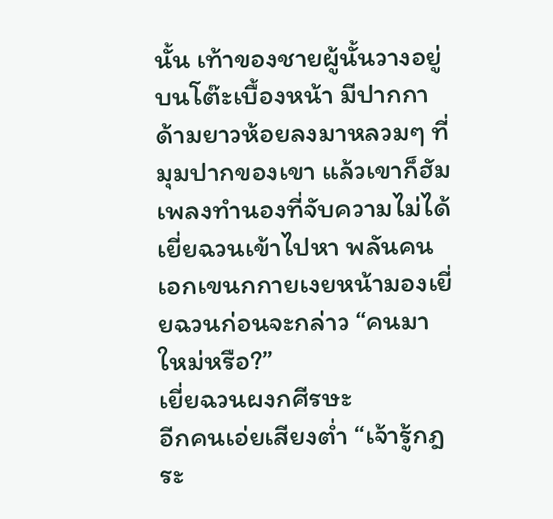นั้น เท้าของชายผู้นั้นวางอยู่บนโต๊ะเบื้องหน้า มีปากกาด้ามยาวห้อยลงมาหลวมๆ ที่มุมปากของเขา แล้วเขาก็ฮัมเพลงทำนองที่จับความไม่ได้
เยี่ยฉวนเข้าไปหา พลันคนเอกเขนกกายเงยหน้ามองเยี่ยฉวนก่อนจะกล่าว “คนมาใหม่หรือ?”
เยี่ยฉวนผงกศีรษะ
อีกคนเอ่ยเสียงต่ำ “เจ้ารู้กฎระ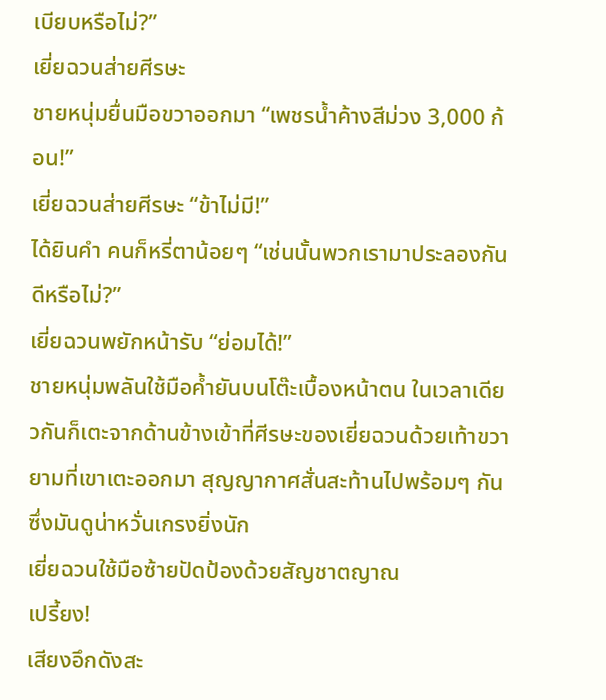เบียบหรือไม่?”
เยี่ยฉวนส่ายศีรษะ
ชายหนุ่มยื่นมือขวาออกมา “เพชรน้ำค้างสีม่วง 3,000 ก้อน!”
เยี่ยฉวนส่ายศีรษะ “ข้าไม่มี!”
ได้ยินคำ คนก็หรี่ตาน้อยๆ “เช่นนั้นพวกเรามาประลองกันดีหรือไม่?”
เยี่ยฉวนพยักหน้ารับ “ย่อมได้!”
ชายหนุ่มพลันใช้มือค้ำยันบนโต๊ะเบื้องหน้าตน ในเวลาเดียวกันก็เตะจากด้านข้างเข้าที่ศีรษะของเยี่ยฉวนด้วยเท้าขวา ยามที่เขาเตะออกมา สุญญากาศสั่นสะท้านไปพร้อมๆ กัน ซึ่งมันดูน่าหวั่นเกรงยิ่งนัก
เยี่ยฉวนใช้มือซ้ายปัดป้องด้วยสัญชาตญาณ
เปรี้ยง!
เสียงอึกดังสะ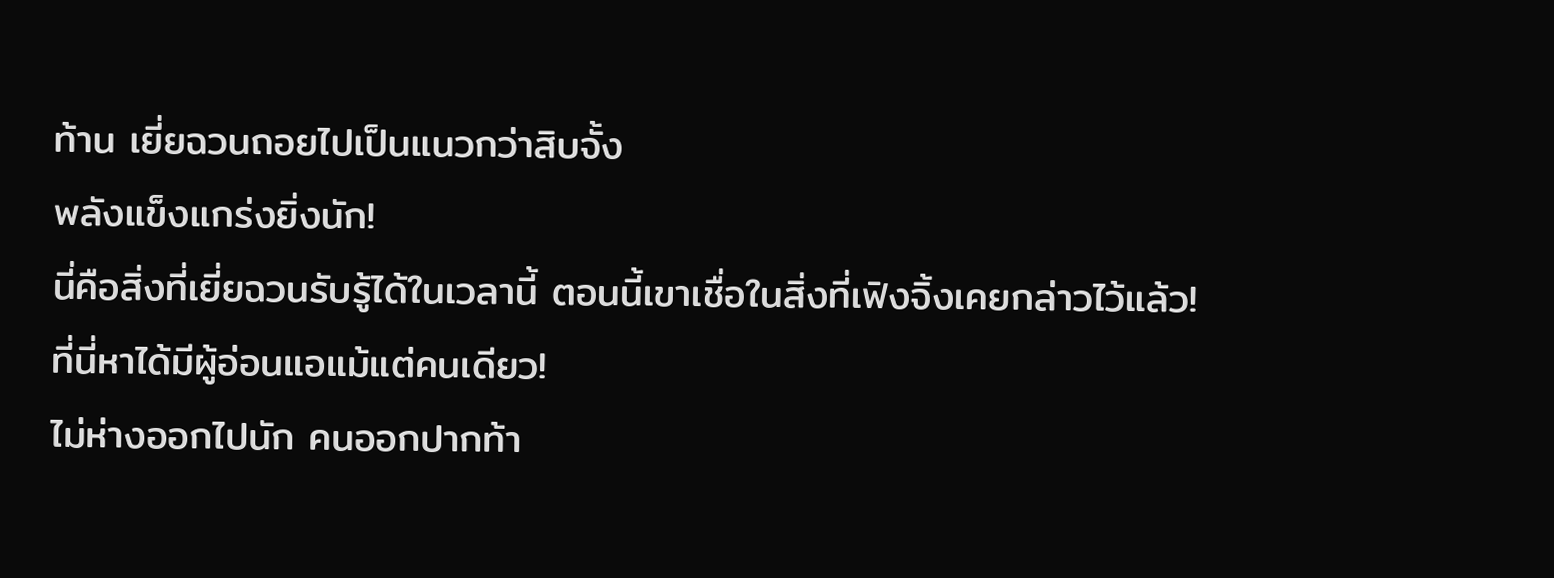ท้าน เยี่ยฉวนถอยไปเป็นแนวกว่าสิบจั้ง
พลังแข็งแกร่งยิ่งนัก!
นี่คือสิ่งที่เยี่ยฉวนรับรู้ได้ในเวลานี้ ตอนนี้เขาเชื่อในสิ่งที่เฟิงจิ้งเคยกล่าวไว้แล้ว!
ที่นี่หาได้มีผู้อ่อนแอแม้แต่คนเดียว!
ไม่ห่างออกไปนัก คนออกปากท้า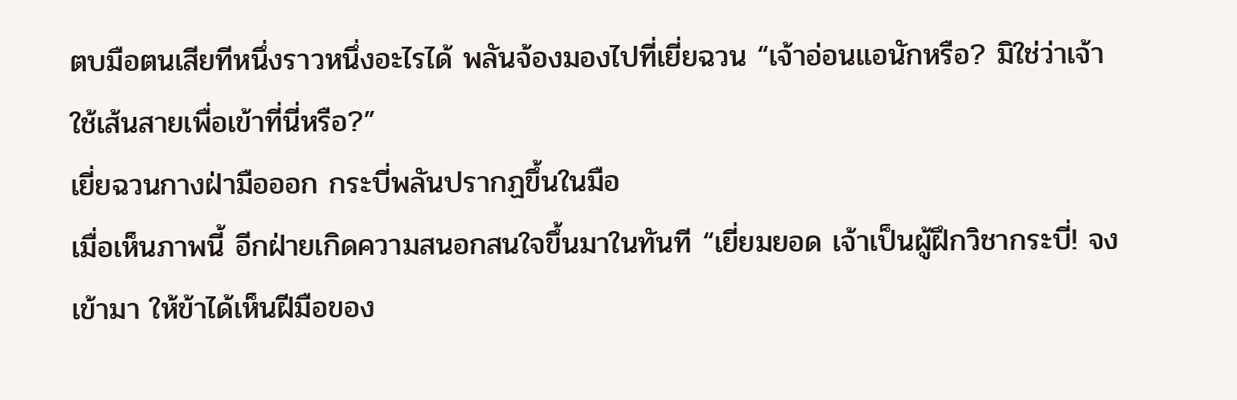ตบมือตนเสียทีหนึ่งราวหนึ่งอะไรได้ พลันจ้องมองไปที่เยี่ยฉวน “เจ้าอ่อนแอนักหรือ? มิใช่ว่าเจ้าใช้เส้นสายเพื่อเข้าที่นี่หรือ?”
เยี่ยฉวนกางฝ่ามือออก กระบี่พลันปรากฏขึ้นในมือ
เมื่อเห็นภาพนี้ อีกฝ่ายเกิดความสนอกสนใจขึ้นมาในทันที “เยี่ยมยอด เจ้าเป็นผู้ฝึกวิชากระบี่! จงเข้ามา ให้ข้าได้เห็นฝีมือของ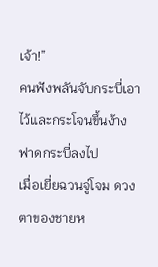เจ้า!”
คนฟังพลันจับกระบี่เอาไว้และกระโจนขึ้นง้างฟาดกระบี่ลงไป
เมื่อเยี่ยฉวนจู่โจม ดวงตาของชายห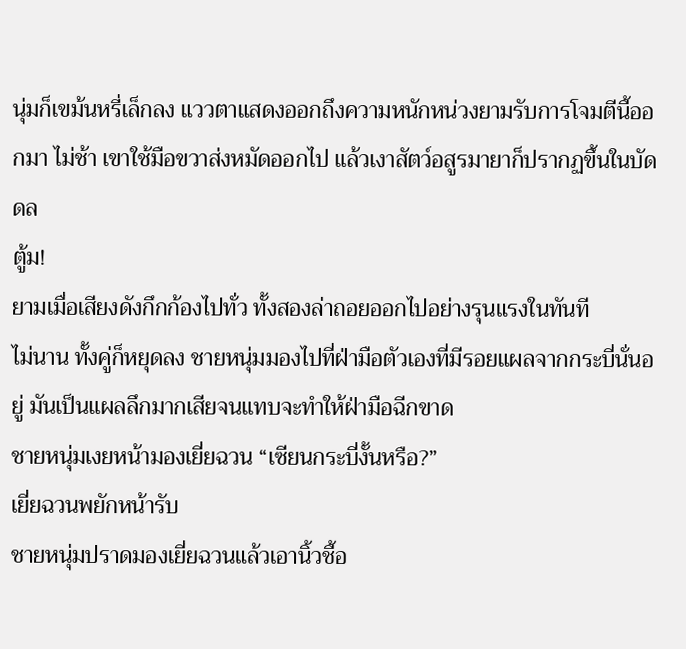นุ่มก็เขม้นหรี่เล็กลง แววตาแสดงออกถึงความหนักหน่วงยามรับการโจมตีนี้ออกมา ไม่ช้า เขาใช้มือขวาส่งหมัดออกไป แล้วเงาสัตว์อสูรมายาก็ปรากฏขึ้นในบัดดล
ตู้ม!
ยามเมื่อเสียงดังกึกก้องไปทั่ว ทั้งสองล่าถอยออกไปอย่างรุนแรงในทันที
ไม่นาน ทั้งคู่ก็หยุดลง ชายหนุ่มมองไปที่ฝ่ามือตัวเองที่มีรอยแผลจากกระบี่นั่นอยู่ มันเป็นแผลลึกมากเสียจนแทบจะทำให้ฝ่ามือฉีกขาด
ชายหนุ่มเงยหน้ามองเยี่ยฉวน “เซียนกระบี่งั้นหรือ?”
เยี่ยฉวนพยักหน้ารับ
ชายหนุ่มปราดมองเยี่ยฉวนแล้วเอานิ้วชี้อ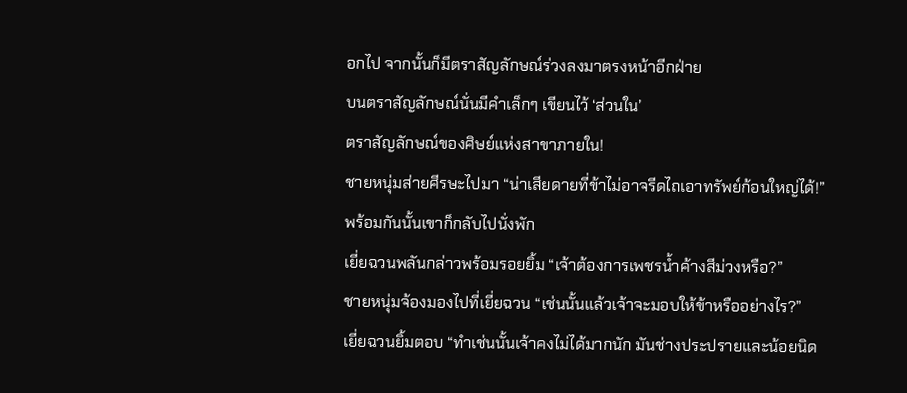อกไป จากนั้นก็มีตราสัญลักษณ์ร่วงลงมาตรงหน้าอีกฝ่าย
บนตราสัญลักษณ์นั่นมีคำเล็กๆ เขียนไว้ ‘ส่วนใน’
ตราสัญลักษณ์ของศิษย์แห่งสาขาภายใน!
ชายหนุ่มส่ายศีรษะไปมา “น่าเสียดายที่ข้าไม่อาจรีดไถเอาทรัพย์ก้อนใหญ่ได้!”
พร้อมกันนั้นเขาก็กลับไปนั่งพัก
เยี่ยฉวนพลันกล่าวพร้อมรอยยิ้ม “เจ้าต้องการเพชรน้ำค้างสีม่วงหรือ?”
ชายหนุ่มจ้องมองไปที่เยี่ยฉวน “เช่นนั้นแล้วเจ้าจะมอบให้ข้าหรืออย่างไร?”
เยี่ยฉวนยิ้มตอบ “ทำเช่นนั้นเจ้าคงไม่ได้มากนัก มันช่างประปรายและน้อยนิด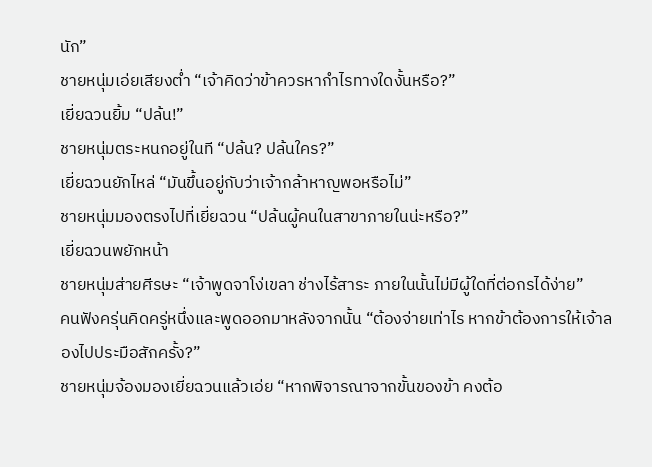นัก”
ชายหนุ่มเอ่ยเสียงต่ำ “เจ้าคิดว่าข้าควรหากำไรทางใดงั้นหรือ?”
เยี่ยฉวนยิ้ม “ปล้น!”
ชายหนุ่มตระหนกอยู่ในที “ปล้น? ปล้นใคร?”
เยี่ยฉวนยักไหล่ “มันขึ้นอยู่กับว่าเจ้ากล้าหาญพอหรือไม่”
ชายหนุ่มมองตรงไปที่เยี่ยฉวน “ปล้นผู้คนในสาขาภายในน่ะหรือ?”
เยี่ยฉวนพยักหน้า
ชายหนุ่มส่ายศีรษะ “เจ้าพูดจาโง่เขลา ช่างไร้สาระ ภายในนั้นไม่มีผู้ใดที่ต่อกรได้ง่าย”
คนฟังครุ่นคิดครู่หนึ่งและพูดออกมาหลังจากนั้น “ต้องจ่ายเท่าไร หากข้าต้องการให้เจ้าลองไปประมือสักครั้ง?”
ชายหนุ่มจ้องมองเยี่ยฉวนแล้วเอ่ย “หากพิจารณาจากขั้นของข้า คงต้อ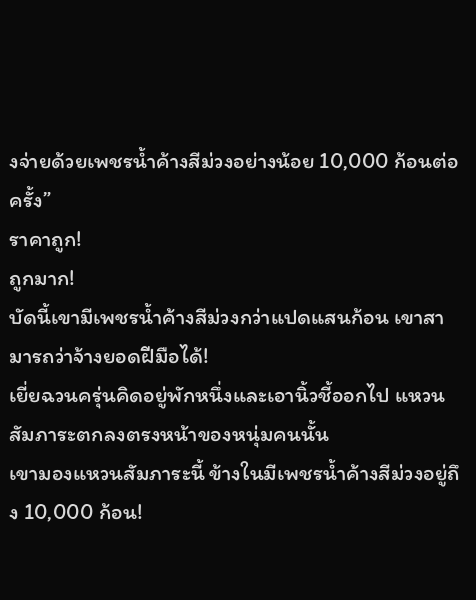งจ่ายด้วยเพชรน้ำค้างสีม่วงอย่างน้อย 10,000 ก้อนต่อครั้ง”
ราคาถูก!
ถูกมาก!
บัดนี้เขามีเพชรน้ำค้างสีม่วงกว่าแปดแสนก้อน เขาสามารถว่าจ้างยอดฝีมือได้!
เยี่ยฉวนครุ่นคิดอยู่พักหนึ่งและเอานิ้วชี้ออกไป แหวนสัมภาระตกลงตรงหน้าของหนุ่มคนนั้น
เขามองแหวนสัมภาระนี้ ข้างในมีเพชรน้ำค้างสีม่วงอยู่ถึง 10,000 ก้อน!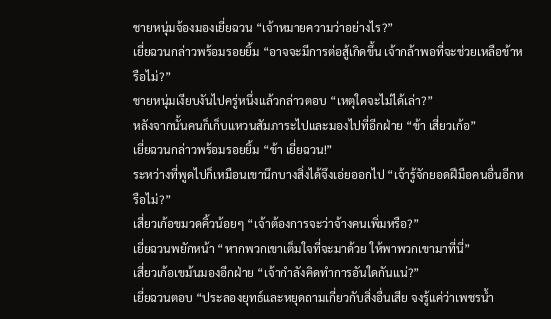ชายหนุ่มจ้องมองเยี่ยฉวน “เจ้าหมายความว่าอย่างไร?”
เยี่ยฉวนกล่าวพร้อมรอยยิ้ม “อาจจะมีการต่อสู้เกิดขึ้น เจ้ากล้าพอที่จะช่วยเหลือข้าหรือไม่?”
ชายหนุ่มเงียบงันไปครู่หนึ่งแล้วกล่าวตอบ “เหตุใดจะไม่ได้เล่า?”
หลังจากนั้นคนก็เก็บแหวนสัมภาระไปและมองไปที่อีกฝ่าย “ข้า เสี่ยวเก้อ”
เยี่ยฉวนกล่าวพร้อมรอยยิ้ม “ข้า เยี่ยฉวน!”
ระหว่างที่พูดไปก็เหมือนเขานึกบางสิ่งได้จึงเอ่ยออกไป “เจ้ารู้จักยอดฝีมือคนอื่นอีกหรือไม่?”
เสี่ยวเก้อขมวดคิ้วน้อยๆ “เจ้าต้องการจะว่าจ้างคนเพิ่มหรือ?”
เยี่ยฉวนพยักหน้า “หากพวกเขาเต็มใจที่จะมาด้วย ให้พาพวกเขามาที่นี่”
เสี่ยวเก้อเขม้นมองอีกฝ่าย “เจ้ากำลังคิดทำการอันใดกันแน่?”
เยี่ยฉวนตอบ “ประลองยุทธ์และหยุดถามเกี่ยวกับสิ่งอื่นเสีย จงรู้แค่ว่าเพชรน้ำ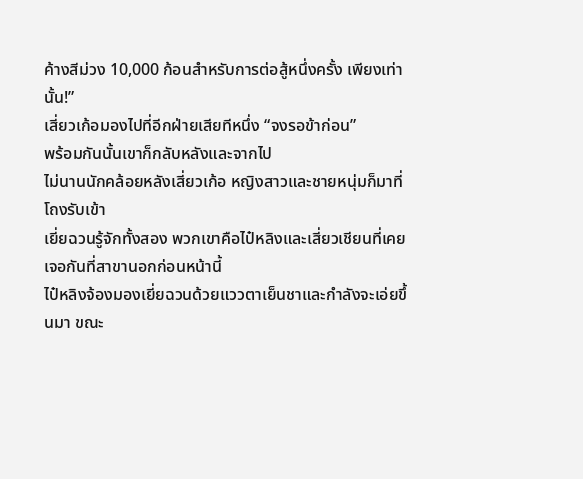ค้างสีม่วง 10,000 ก้อนสำหรับการต่อสู้หนึ่งครั้ง เพียงเท่านั้น!”
เสี่ยวเก้อมองไปที่อีกฝ่ายเสียทีหนึ่ง “จงรอข้าก่อน”
พร้อมกันนั้นเขาก็กลับหลังและจากไป
ไม่นานนักคล้อยหลังเสี่ยวเก้อ หญิงสาวและชายหนุ่มก็มาที่โถงรับเข้า
เยี่ยฉวนรู้จักทั้งสอง พวกเขาคือไป๋หลิงและเสี่ยวเชียนที่เคยเจอกันที่สาขานอกก่อนหน้านี้
ไป๋หลิงจ้องมองเยี่ยฉวนด้วยแววตาเย็นชาและกำลังจะเอ่ยขึ้นมา ขณะ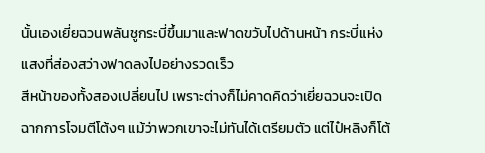นั้นเองเยี่ยฉวนพลันชูกระบี่ขึ้นมาและฟาดขวับไปด้านหน้า กระบี่แห่งแสงที่ส่องสว่างฟาดลงไปอย่างรวดเร็ว
สีหน้าของทั้งสองเปลี่ยนไป เพราะต่างก็ไม่คาดคิดว่าเยี่ยฉวนจะเปิดฉากการโจมตีโต้งๆ แม้ว่าพวกเขาจะไม่ทันได้เตรียมตัว แต่ไป๋หลิงก็โต้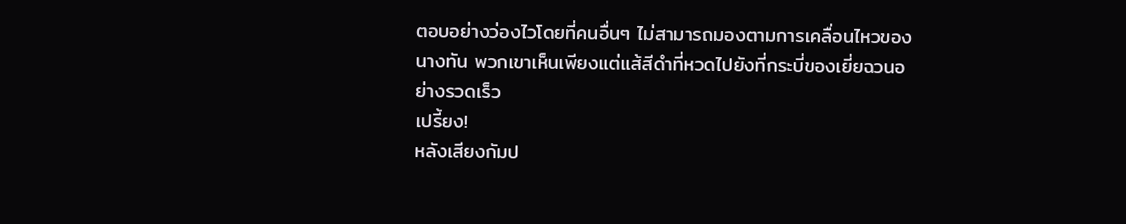ตอบอย่างว่องไวโดยที่คนอื่นๆ ไม่สามารถมองตามการเคลื่อนไหวของนางทัน พวกเขาเห็นเพียงแต่แส้สีดำที่หวดไปยังที่กระบี่ของเยี่ยฉวนอย่างรวดเร็ว
เปรี้ยง!
หลังเสียงกัมป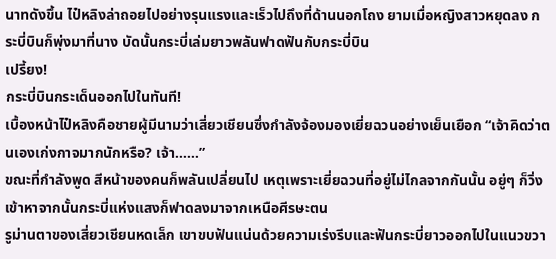นาทดังขึ้น ไป๋หลิงล่าถอยไปอย่างรุนแรงและเร็วไปถึงที่ด้านนอกโถง ยามเมื่อหญิงสาวหยุดลง กระบี่บินก็พุ่งมาที่นาง บัดนั้นกระบี่เล่มยาวพลันฟาดฟันกับกระบี่บิน
เปรี้ยง!
กระบี่บินกระเด็นออกไปในทันที!
เบื้องหน้าไป๋หลิงคือชายผู้มีนามว่าเสี่ยวเชียนซึ่งกำลังจ้องมองเยี่ยฉวนอย่างเย็นเยือก “เจ้าคิดว่าตนเองเก่งกาจมากนักหรือ? เจ้า……”
ขณะที่กำลังพูด สีหน้าของคนก็พลันเปลี่ยนไป เหตุเพราะเยี่ยฉวนที่อยู่ไม่ไกลจากกันนั้น อยู่ๆ ก็วิ่งเข้าหาจากนั้นกระบี่แห่งแสงก็ฟาดลงมาจากเหนือศีรษะตน
รูม่านตาของเสี่ยวเชียนหดเล็ก เขาขบฟันแน่นด้วยความเร่งรีบและฟันกระบี่ยาวออกไปในแนวขวา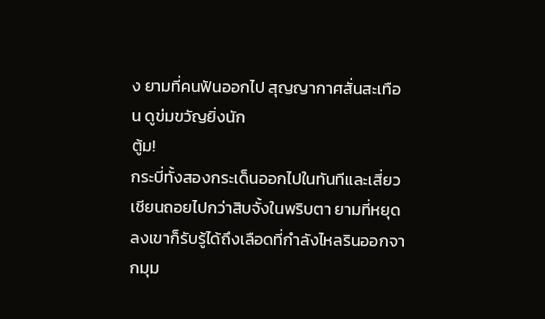ง ยามที่คนฟันออกไป สุญญากาศสั่นสะเทือน ดูข่มขวัญยิ่งนัก
ตู้ม!
กระบี่ทั้งสองกระเด็นออกไปในทันทีและเสี่ยวเชียนถอยไปกว่าสิบจั้งในพริบตา ยามที่หยุดลงเขาก็รับรู้ได้ถึงเลือดที่กำลังไหลรินออกจากมุม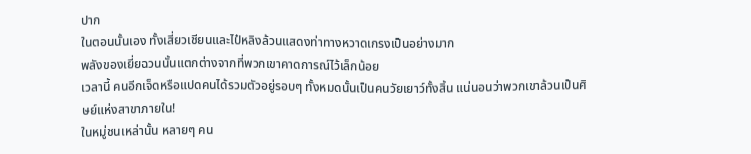ปาก
ในตอนนั้นเอง ทั้งเสี่ยวเชียนและไป๋หลิงล้วนแสดงท่าทางหวาดเกรงเป็นอย่างมาก
พลังของเยี่ยฉวนนั้นแตกต่างจากที่พวกเขาคาดการณ์ไว้เล็กน้อย
เวลานี้ คนอีกเจ็ดหรือแปดคนได้รวมตัวอยู่รอบๆ ทั้งหมดนั้นเป็นคนวัยเยาว์ทั้งสิ้น แน่นอนว่าพวกเขาล้วนเป็นศิษย์แห่งสาขาภายใน!
ในหมู่ชนเหล่านั้น หลายๆ คน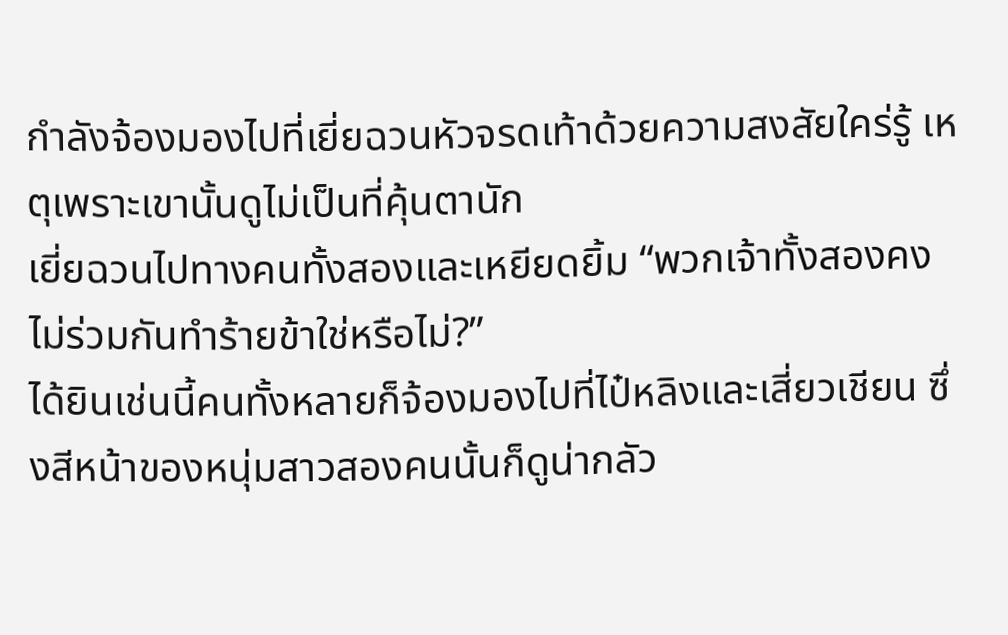กำลังจ้องมองไปที่เยี่ยฉวนหัวจรดเท้าด้วยความสงสัยใคร่รู้ เหตุเพราะเขานั้นดูไม่เป็นที่คุ้นตานัก
เยี่ยฉวนไปทางคนทั้งสองและเหยียดยิ้ม “พวกเจ้าทั้งสองคงไม่ร่วมกันทำร้ายข้าใช่หรือไม่?”
ได้ยินเช่นนี้คนทั้งหลายก็จ้องมองไปที่ไป๋หลิงและเสี่ยวเชียน ซึ่งสีหน้าของหนุ่มสาวสองคนนั้นก็ดูน่ากลัว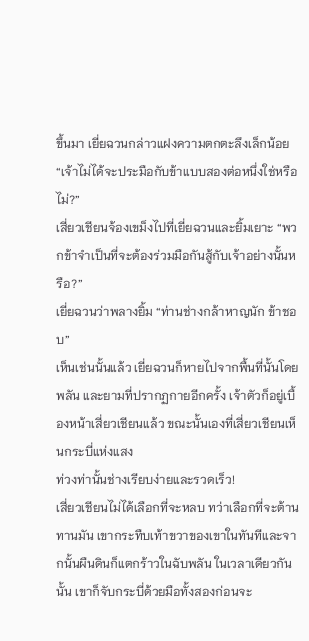ขึ้นมา เยี่ยฉวนกล่าวแฝงความตกตะลึงเล็กน้อย “เจ้าไม่ได้จะประมือกับข้าแบบสองต่อหนึ่งใช่หรือไม่?”
เสี่ยวเชียนจ้องเขม็งไปที่เยี่ยฉวนและยิ้มเยาะ “พวกข้าจำเป็นที่จะต้องร่วมมือกันสู้กับเจ้าอย่างนั้นหรือ?”
เยี่ยฉวนว่าพลางยิ้ม “ท่านช่างกล้าหาญนัก ข้าชอบ”
เห็นเช่นนั้นแล้ว เยี่ยฉวนก็หายไปจากพื้นที่นั้นโดยพลัน และยามที่ปรากฏกายอีกครั้ง เจ้าตัวก็อยู่เบื้องหน้าเสี่ยวเชียนแล้ว ขณะนั้นเองที่เสี่ยวเชียนเห็นกระบี่แห่งแสง
ท่วงท่านั้นช่างเรียบง่ายและรวดเร็ว!
เสี่ยวเชียนไม่ได้เลือกที่จะหลบ ทว่าเลือกที่จะต้านทานมัน เขากระทืบเท้าขวาของเขาในทันทีและจากนั้นผืนดินก็แตกร้าวในฉับพลัน ในเวลาเดียวกันนั้น เขาก็จับกระบี่ด้วยมือทั้งสองก่อนจะ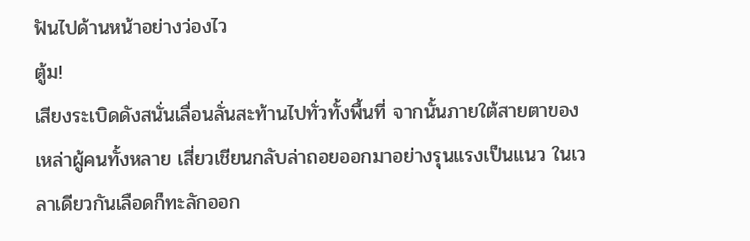ฟันไปด้านหน้าอย่างว่องไว
ตู้ม!
เสียงระเบิดดังสนั่นเลื่อนลั่นสะท้านไปทั่วทั้งพื้นที่ จากนั้นภายใต้สายตาของเหล่าผู้คนทั้งหลาย เสี่ยวเชียนกลับล่าถอยออกมาอย่างรุนแรงเป็นแนว ในเวลาเดียวกันเลือดก็ทะลักออก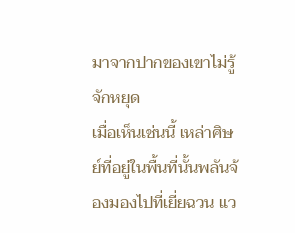มาจากปากของเขาไม่รู้จักหยุด
เมื่อเห็นเช่นนี้ เหล่าศิษย์ที่อยู่ในพื้นที่นั้นพลันจ้องมองไปที่เยี่ยฉวน แว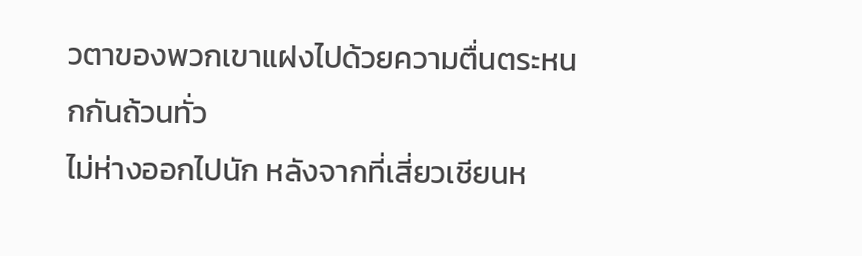วตาของพวกเขาแฝงไปด้วยความตื่นตระหนกกันถ้วนทั่ว
ไม่ห่างออกไปนัก หลังจากที่เสี่ยวเชียนห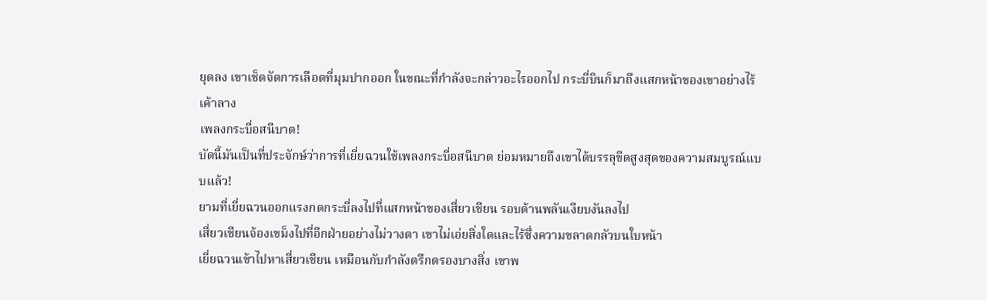ยุดลง เขาเช็ดจัดการเลือดที่มุมปากออก ในขณะที่กำลังจะกล่าวอะไรออกไป กระบี่บินก็มาถึงแสกหน้าของเขาอย่างไร้เค้าลาง
เพลงกระบี่อสนีบาต!
บัดนี้มันเป็นที่ประจักษ์ว่าการที่เยี่ยฉวนใช้เพลงกระบี่อสนีบาต ย่อมหมายถึงเขาได้บรรลุขีดสูงสุดของความสมบูรณ์แบบแล้ว!
ยามที่เยี่ยฉวนออกแรงกดกระบี่ลงไปที่แสกหน้าของเสี่ยวเชียน รอบด้านพลันเงียบงันลงไป
เสี่ยวเชียนจ้องเขม็งไปที่อีกฝ่ายอย่างไม่วางตา เขาไม่เอ่ยสิ่งใดและไร้ซึ่งความขลาดกลัวบนใบหน้า
เยี่ยฉวนเข้าไปหาเสี่ยวเชียน เหมือนกับกำลังตรึกตรองบางสิ่ง เขาพ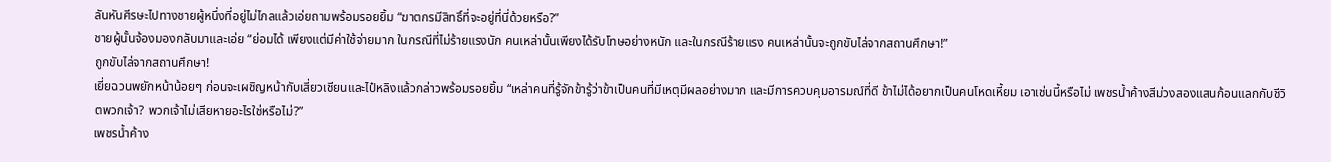ลันหันศีรษะไปทางชายผู้หนึ่งที่อยู่ไม่ไกลแล้วเอ่ยถามพร้อมรอยยิ้ม “ฆาตกรมีสิทธิ์ที่จะอยู่ที่นี่ด้วยหรือ?”
ชายผู้นั้นจ้องมองกลับมาและเอ่ย “ย่อมได้ เพียงแต่มีค่าใช้จ่ายมาก ในกรณีที่ไม่ร้ายแรงนัก คนเหล่านั้นเพียงได้รับโทษอย่างหนัก และในกรณีร้ายแรง คนเหล่านั้นจะถูกขับไล่จากสถานศึกษา!”
ถูกขับไล่จากสถานศึกษา!
เยี่ยฉวนพยักหน้าน้อยๆ ก่อนจะเผชิญหน้ากับเสี่ยวเชียนและไป๋หลิงแล้วกล่าวพร้อมรอยยิ้ม “เหล่าคนที่รู้จักข้ารู้ว่าข้าเป็นคนที่มีเหตุมีผลอย่างมาก และมีการควบคุมอารมณ์ที่ดี ข้าไม่ได้อยากเป็นคนโหดเหี้ยม เอาเช่นนี้หรือไม่ เพชรน้ำค้างสีม่วงสองแสนก้อนแลกกับชีวิตพวกเจ้า? พวกเจ้าไม่เสียหายอะไรใช่หรือไม่?”
เพชรน้ำค้าง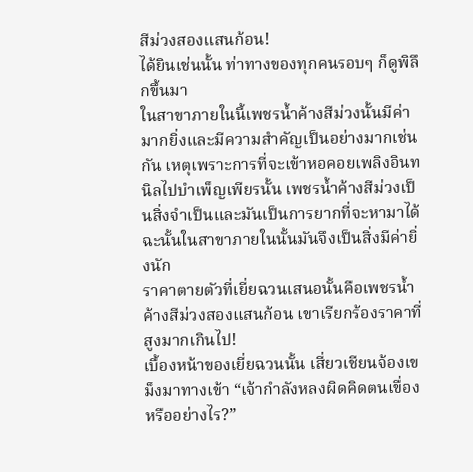สีม่วงสองแสนก้อน!
ได้ยินเช่นนั้น ท่าทางของทุกคนรอบๆ ก็ดูพิลึกขึ้นมา
ในสาขาภายในนี้เพชรน้ำค้างสีม่วงนั้นมีค่ามากยิ่งและมีความสำคัญเป็นอย่างมากเช่นกัน เหตุเพราะการที่จะเข้าหอคอยเพลิงอินทนิลไปบำเพ็ญเพียรนั้น เพชรน้ำค้างสีม่วงเป็นสิ่งจำเป็นและมันเป็นการยากที่จะหามาได้ ฉะนั้นในสาขาภายในนั้นมันจึงเป็นสิ่งมีค่ายิ่งนัก
ราคาตายตัวที่เยี่ยฉวนเสนอนั้นคือเพชรน้ำค้างสีม่วงสองแสนก้อน เขาเรียกร้องราคาที่สูงมากเกินไป!
เบื้องหน้าของเยี่ยฉวนนั้น เสี่ยวเชียนจ้องเขม็งมาทางเข้า “เจ้ากำลังหลงผิดคิดตนเขื่องหรืออย่างไร?”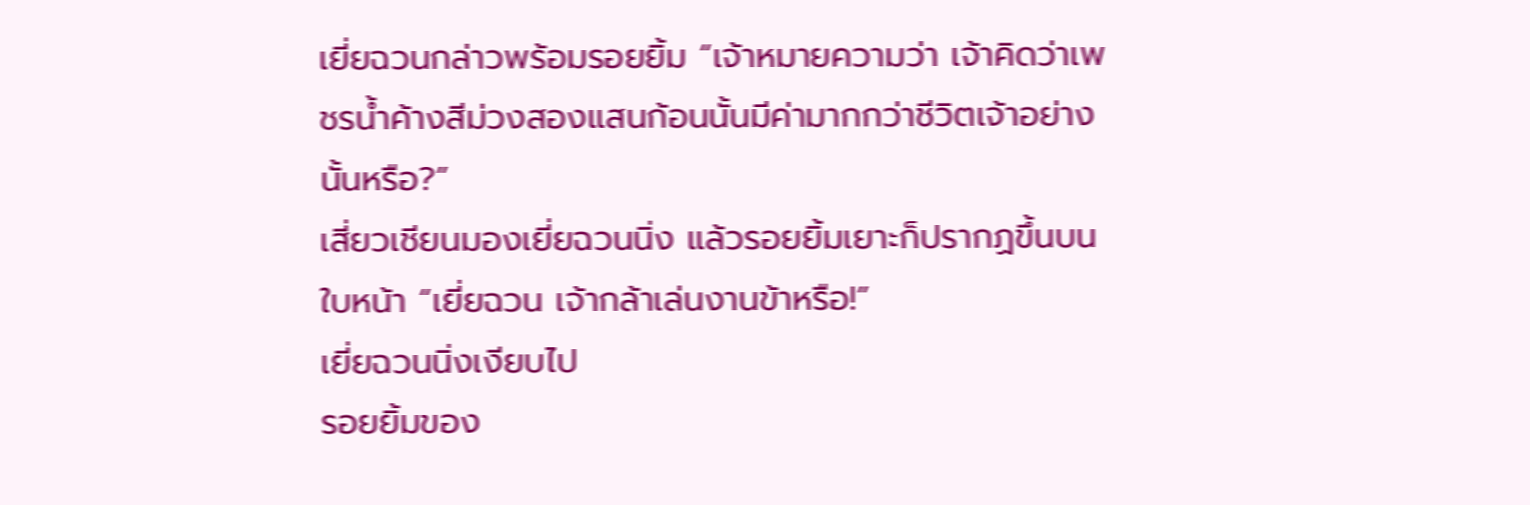เยี่ยฉวนกล่าวพร้อมรอยยิ้ม “เจ้าหมายความว่า เจ้าคิดว่าเพชรน้ำค้างสีม่วงสองแสนก้อนนั้นมีค่ามากกว่าชีวิตเจ้าอย่างนั้นหรือ?”
เสี่ยวเชียนมองเยี่ยฉวนนิ่ง แล้วรอยยิ้มเยาะก็ปรากฏขึ้นบนใบหน้า “เยี่ยฉวน เจ้ากล้าเล่นงานข้าหรือ!”
เยี่ยฉวนนิ่งเงียบไป
รอยยิ้มของ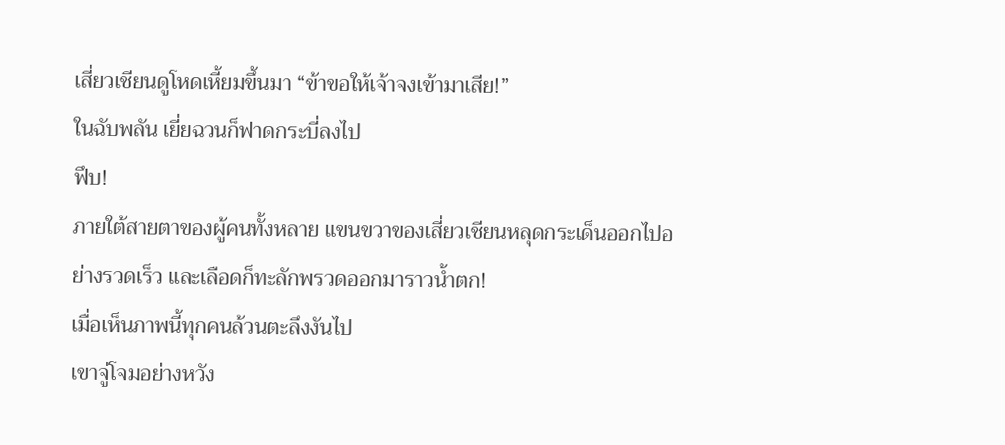เสี่ยวเชียนดูโหดเหี้ยมขึ้นมา “ข้าขอให้เจ้าจงเข้ามาเสีย!”
ในฉับพลัน เยี่ยฉวนก็ฟาดกระบี่ลงไป
ฟึบ!
ภายใต้สายตาของผู้คนทั้งหลาย แขนขวาของเสี่ยวเชียนหลุดกระเด็นออกไปอย่างรวดเร็ว และเลือดก็ทะลักพรวดออกมาราวน้ำตก!
เมื่อเห็นภาพนี้ทุกคนล้วนตะลึงงันไป
เขาจู่โจมอย่างหวัง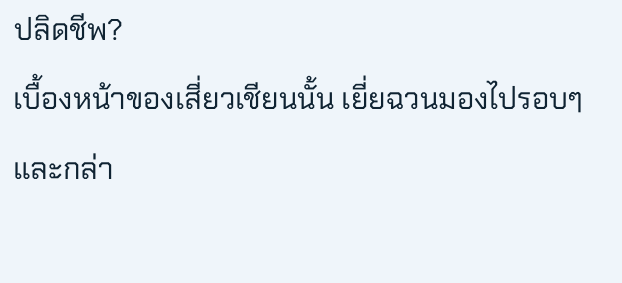ปลิดชีพ?
เบื้องหน้าของเสี่ยวเชียนนั้น เยี่ยฉวนมองไปรอบๆ และกล่า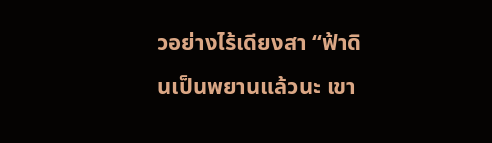วอย่างไร้เดียงสา “ฟ้าดินเป็นพยานแล้วนะ เขา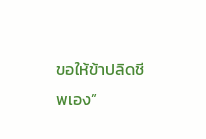ขอให้ข้าปลิดชีพเอง”